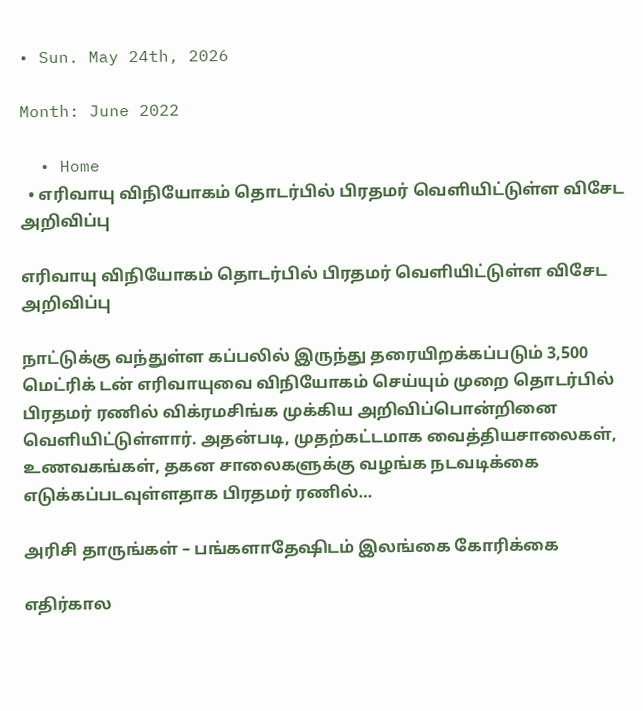• Sun. May 24th, 2026

Month: June 2022

  • Home
  • எரிவாயு விநியோகம் தொடர்பில் பிரதமர் வெளியிட்டுள்ள விசேட அறிவிப்பு

எரிவாயு விநியோகம் தொடர்பில் பிரதமர் வெளியிட்டுள்ள விசேட அறிவிப்பு

நாட்டுக்கு வந்துள்ள கப்பலில் இருந்து தரையிறக்கப்படும் 3,500 மெட்ரிக் டன் எரிவாயுவை விநியோகம் செய்யும் முறை தொடர்பில் பிரதமர் ரணில் விக்ரமசிங்க முக்கிய அறிவிப்பொன்றினை வெளியிட்டுள்ளார். அதன்படி, முதற்கட்டமாக வைத்தியசாலைகள், உணவகங்கள், தகன சாலைகளுக்கு வழங்க நடவடிக்கை எடுக்கப்படவுள்ளதாக பிரதமர் ரணில்…

அரிசி தாருங்கள் – பங்களாதேஷிடம் இலங்கை கோரிக்கை

எதிர்கால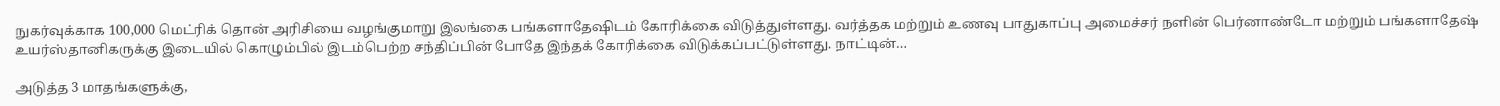நுகர்வுக்காக 100,000 மெட்ரிக் தொன் அரிசியை வழங்குமாறு இலங்கை பங்களாதேஷிடம் கோரிக்கை விடுத்துள்ளது. வர்த்தக மற்றும் உணவு பாதுகாப்பு அமைச்சர் நளின் பெர்னாண்டோ மற்றும் பங்களாதேஷ் உயர்ஸ்தானிகருக்கு இடையில் கொழும்பில் இடம்பெற்ற சந்திப்பின் போதே இந்தக் கோரிக்கை விடுக்கப்பட்டுள்ளது. நாட்டின்…

அடுத்த 3 மாதங்களுக்கு,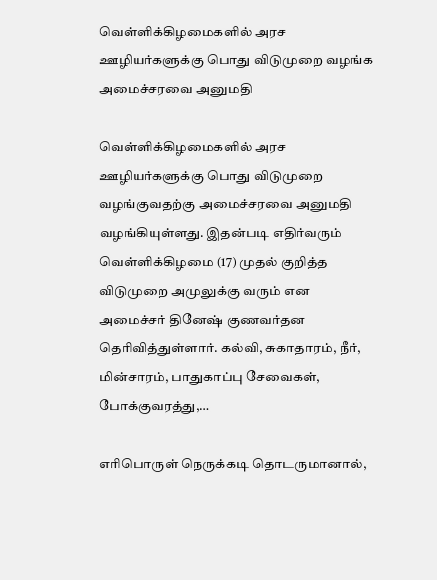வெள்ளிக்கிழமைகளில் அரச ஊழியர்களுக்கு பொது விடுமுறை வழங்க அமைச்சரவை அனுமதி

வெள்ளிக்கிழமைகளில் அரச ஊழியர்களுக்கு பொது விடுமுறை வழங்குவதற்கு அமைச்சரவை அனுமதி வழங்கியுள்ளது. இதன்படி எதிர்வரும் வெள்ளிக்கிழமை (17) முதல் குறித்த விடுமுறை அமுலுக்கு வரும் என அமைச்சர் தினேஷ் குணவர்தன தெரிவித்துள்ளார். கல்வி, சுகாதாரம், நீர், மின்சாரம், பாதுகாப்பு சேவைகள், போக்குவரத்து,…

எரிபொருள் நெருக்கடி தொடருமானால்,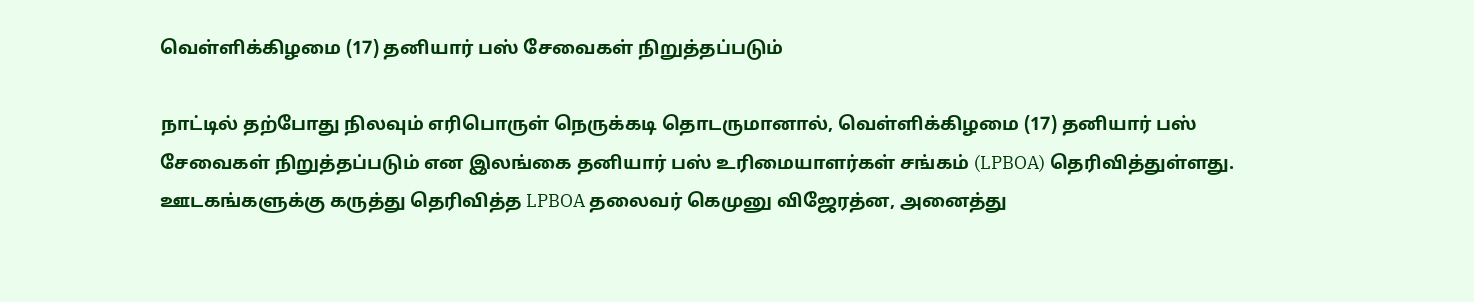வெள்ளிக்கிழமை (17) தனியார் பஸ் சேவைகள் நிறுத்தப்படும்

நாட்டில் தற்போது நிலவும் எரிபொருள் நெருக்கடி தொடருமானால், வெள்ளிக்கிழமை (17) தனியார் பஸ் சேவைகள் நிறுத்தப்படும் என இலங்கை தனியார் பஸ் உரிமையாளர்கள் சங்கம் (LPBOA) தெரிவித்துள்ளது. ஊடகங்களுக்கு கருத்து தெரிவித்த LPBOA தலைவர் கெமுனு விஜேரத்ன, அனைத்து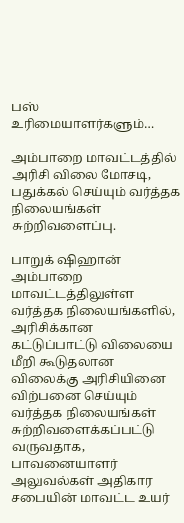பஸ் உரிமையாளர்களும்…

அம்பாறை மாவட்டத்தில் அரிசி விலை மோசடி, பதுக்கல் செய்யும் வர்த்தக நிலையங்கள் சுற்றிவளைப்பு.

பாறுக் ஷிஹான் அம்பாறை மாவட்டத்திலுள்ள வர்த்தக நிலையங்களில், அரிசிக்கான கட்டுப்பாட்டு விலையை மீறி கூடுதலான விலைக்கு அரிசியினை விற்பனை செய்யும் வர்த்தக நிலையங்கள் சுற்றிவளைக்கப்பட்டு வருவதாக, பாவனையாளர் அலுவல்கள் அதிகார சபையின் மாவட்ட உயர்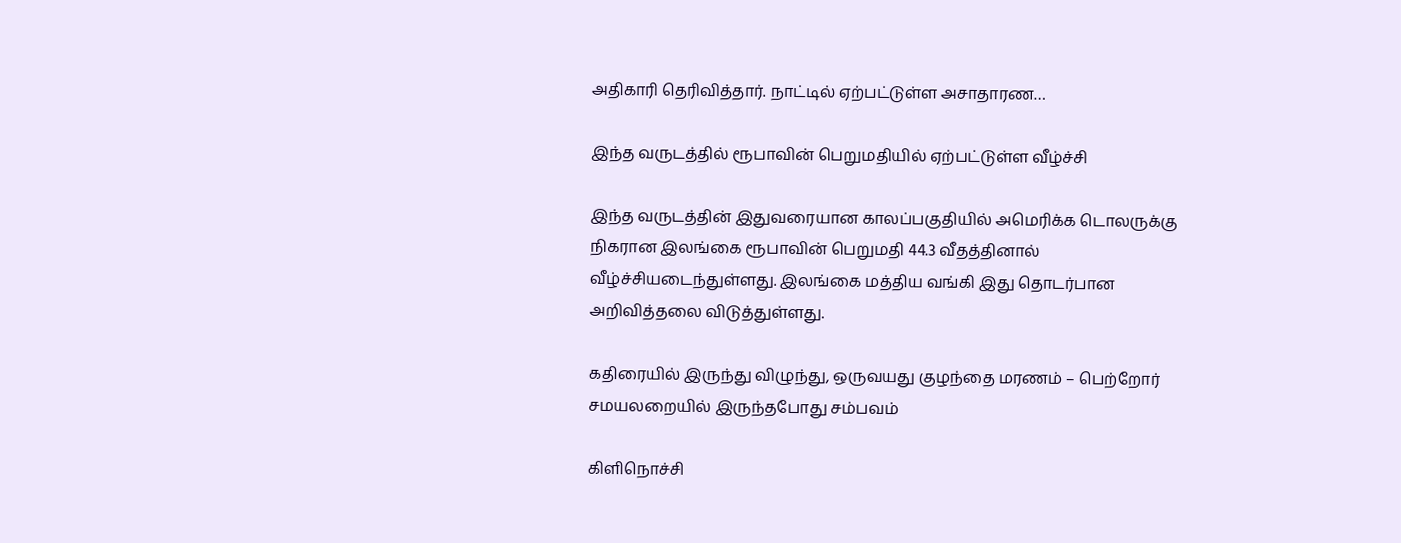அதிகாரி தெரிவித்தார். நாட்டில் ஏற்பட்டுள்ள அசாதாரண…

இந்த வருடத்தில் ரூபாவின் பெறுமதியில் ஏற்பட்டுள்ள வீழ்ச்சி

இந்த வருடத்தின் இதுவரையான காலப்பகுதியில் அமெரிக்க டொலருக்கு நிகரான இலங்கை ரூபாவின் பெறுமதி 44.3 வீதத்தினால் வீழ்ச்சியடைந்துள்ளது. இலங்கை மத்திய வங்கி இது தொடர்பான அறிவித்தலை விடுத்துள்ளது.

கதிரையில் இருந்து விழுந்து, ஒருவயது குழந்தை மரணம் – பெற்றோர் சமயலறையில் இருந்தபோது சம்பவம்

கிளிநொச்சி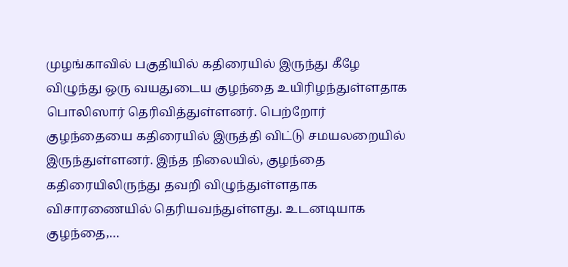முழங்காவில் பகுதியில் கதிரையில் இருந்து கீழே விழுந்து ஒரு வயதுடைய குழந்தை உயிரிழந்துள்ளதாக பொலிஸார் தெரிவித்துள்ளனர். பெற்றோர் குழந்தையை கதிரையில் இருத்தி விட்டு சமயலறையில் இருந்துள்ளனர். இந்த நிலையில், குழந்தை கதிரையிலிருந்து தவறி விழுந்துள்ளதாக விசாரணையில் தெரியவந்துள்ளது. உடனடியாக குழந்தை,…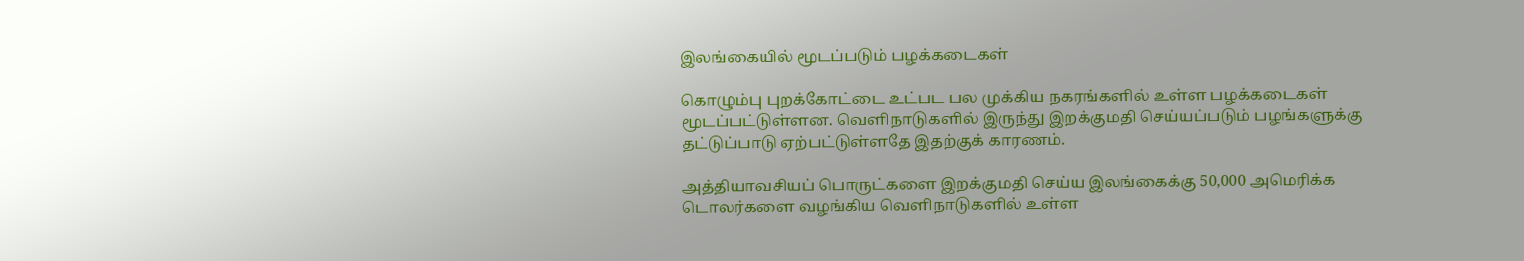இலங்கையில் மூடப்படும் பழக்கடைகள்

கொழும்பு புறக்கோட்டை உட்பட பல முக்கிய நகரங்களில் உள்ள பழக்கடைகள் மூடப்பட்டுள்ளன. வெளிநாடுகளில் இருந்து இறக்குமதி செய்யப்படும் பழங்களுக்கு தட்டுப்பாடு ஏற்பட்டுள்ளதே இதற்குக் காரணம்.

அத்தியாவசியப் பொருட்களை இறக்குமதி செய்ய இலங்கைக்கு 50,000 அமெரிக்க டொலர்களை வழங்கிய வெளிநாடுகளில் உள்ள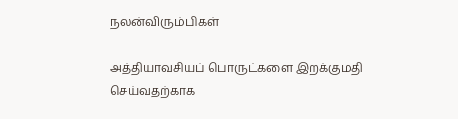நலன்விரும்பிகள்

அத்தியாவசியப் பொருட்களை இறக்குமதி செய்வதற்காக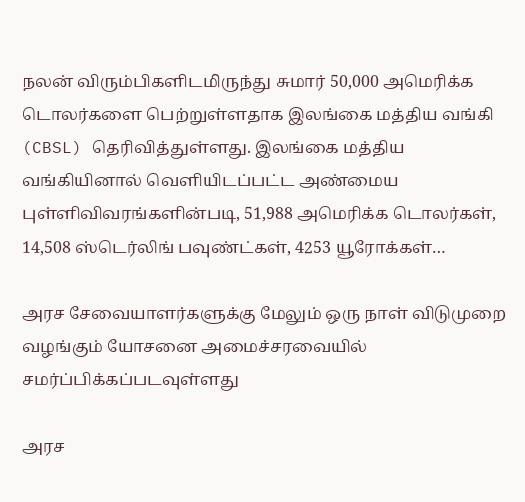நலன் விரும்பிகளிடமிருந்து சுமார் 50,000 அமெரிக்க டொலர்களை பெற்றுள்ளதாக இலங்கை மத்திய வங்கி (CBSL) தெரிவித்துள்ளது. இலங்கை மத்திய வங்கியினால் வெளியிடப்பட்ட அண்மைய புள்ளிவிவரங்களின்படி, 51,988 அமெரிக்க டொலர்கள், 14,508 ஸ்டெர்லிங் பவுண்ட்கள், 4253 யூரோக்கள்…

அரச சேவையாளர்களுக்கு மேலும் ஒரு நாள் விடுமுறை வழங்கும் யோசனை அமைச்சரவையில் சமர்ப்பிக்கப்படவுள்ளது

அரச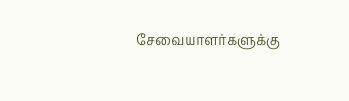சேவையாளர்களுக்கு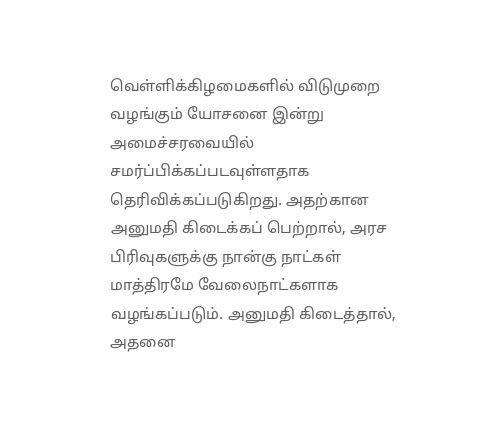வெள்ளிக்கிழமைகளில் விடுமுறை வழங்கும் யோசனை இன்று அமைச்சரவையில் சமர்ப்பிக்கப்படவுள்ளதாக தெரிவிக்கப்படுகிறது. அதற்கான அனுமதி கிடைக்கப் பெற்றால், அரச பிரிவுகளுக்கு நான்கு நாட்கள் மாத்திரமே வேலைநாட்களாக வழங்கப்படும். அனுமதி கிடைத்தால், அதனை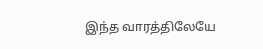இந்த வாரத்திலேயே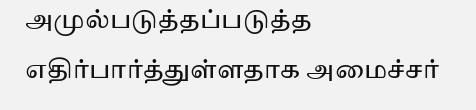அமுல்படுத்தப்படுத்த எதிர்பார்த்துள்ளதாக அமைச்சர்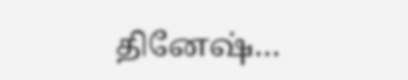தினேஷ்…